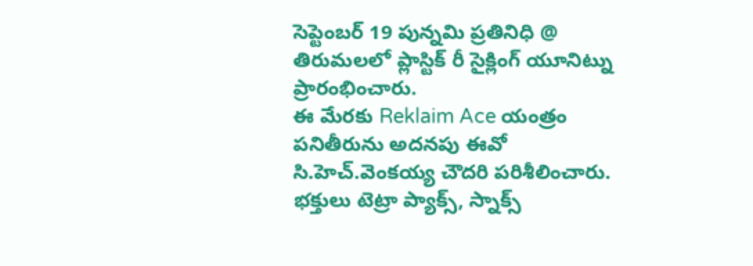సెప్టెంబర్ 19 పున్నమి ప్రతినిధి @
తిరుమలలో ప్లాస్టిక్ రీ సైక్లింగ్ యూనిట్ను ప్రారంభించారు.
ఈ మేరకు Reklaim Ace యంత్రం పనితీరును అదనపు ఈవో సి.హెచ్.వెంకయ్య చౌదరి పరిశీలించారు.
భక్తులు టెట్రా ప్యాక్స్, స్నాక్స్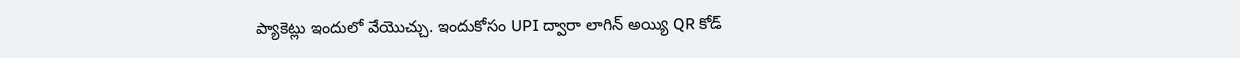ప్యాకెట్లు ఇందులో వేయొచ్చు. ఇందుకోసం UPI ద్వారా లాగిన్ అయ్యి QR కోడ్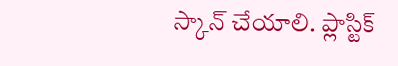స్కాన్ చేయాలి. ప్లాస్టిక్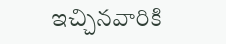ఇచ్చినవారికి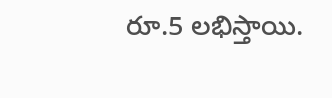రూ.5 లభిస్తాయి.